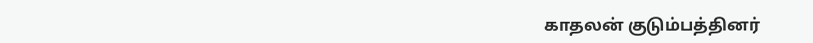காதலன் குடும்பத்தினர்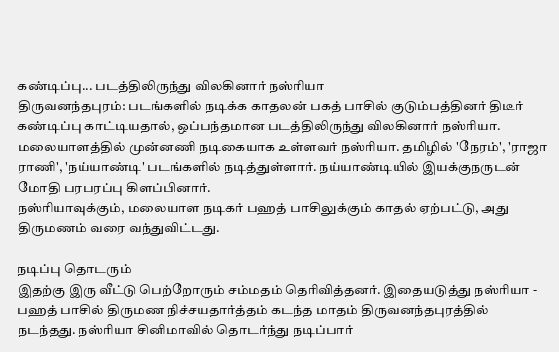கண்டிப்பு... படத்திலிருந்து விலகினார் நஸ்ரியா
திருவனந்தபுரம்: படங்களில் நடிக்க காதலன் பகத் பாசில் குடும்பத்தினர் திடீர் கண்டிப்பு காட்டியதால், ஒப்பந்தமான படத்திலிருந்து விலகினார் நஸ்ரியா.
மலையாளத்தில் முன்னணி நடிகையாக உள்ளவர் நஸ்ரியா. தமிழில் 'நேரம்', 'ராஜா ராணி', 'நய்யாண்டி' படங்களில் நடித்துள்ளார். நய்யாண்டியில் இயக்குநருடன் மோதி பரபரப்பு கிளப்பினார்.
நஸ்ரியாவுக்கும், மலையாள நடிகர் பஹத் பாசிலுக்கும் காதல் ஏற்பட்டு, அது திருமணம் வரை வந்துவிட்டது.

நடிப்பு தொடரும்
இதற்கு இரு வீட்டு பெற்றோரும் சம்மதம் தெரிவித்தனர். இதையடுத்து நஸ்ரியா - பஹத் பாசில் திருமண நிச்சயதார்த்தம் கடந்த மாதம் திருவனந்தபுரத்தில் நடந்தது. நஸ்ரியா சினிமாவில் தொடர்ந்து நடிப்பார்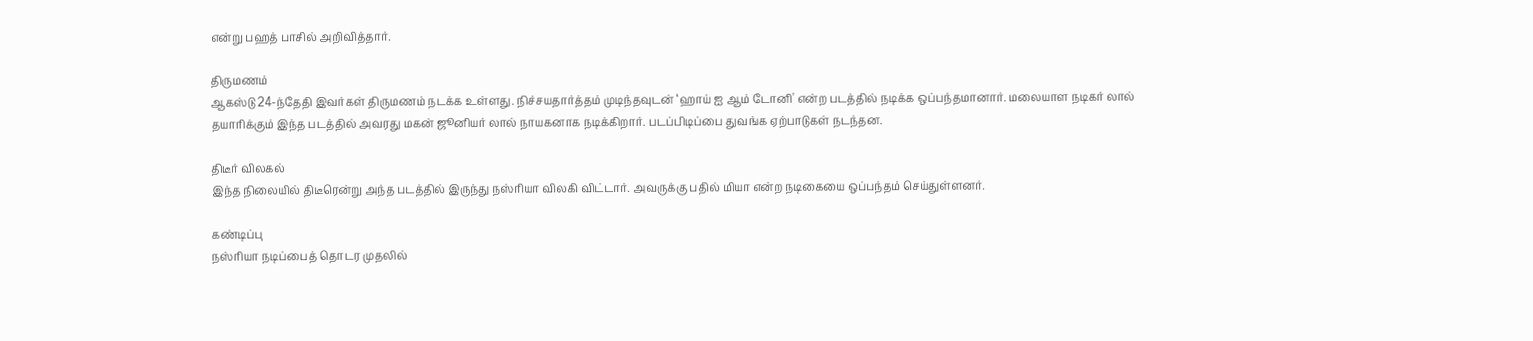என்று பஹத் பாசில் அறிவித்தார்.

திருமணம்
ஆகஸ்டு 24-ந்தேதி இவர்கள் திருமணம் நடக்க உள்ளது. நிச்சயதார்த்தம் முடிந்தவுடன் ‘ஹாய் ஐ ஆம் டோனி' என்ற படத்தில் நடிக்க ஒப்பந்தமானார். மலையாள நடிகர் லால் தயாரிக்கும் இந்த படத்தில் அவரது மகன் ஜூனியர் லால் நாயகனாக நடிக்கிறார். படப்பிடிப்பை துவங்க ஏற்பாடுகள் நடந்தன.

திடீர் விலகல்
இந்த நிலையில் திடீரென்று அந்த படத்தில் இருந்து நஸ்ரியா விலகி விட்டார். அவருக்கு பதில் மியா என்ற நடிகையை ஒப்பந்தம் செய்துள்ளனர்.

கண்டிப்பு
நஸ்ரியா நடிப்பைத் தொடர முதலில்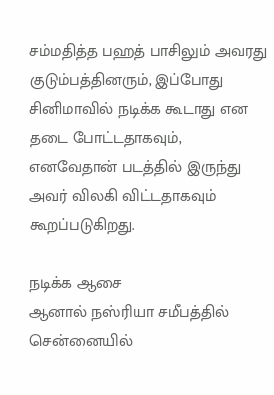சம்மதித்த பஹத் பாசிலும் அவரது குடும்பத்தினரும், இப்போது சினிமாவில் நடிக்க கூடாது என தடை போட்டதாகவும், எனவேதான் படத்தில் இருந்து அவர் விலகி விட்டதாகவும் கூறப்படுகிறது.

நடிக்க ஆசை
ஆனால் நஸ்ரியா சமீபத்தில் சென்னையில்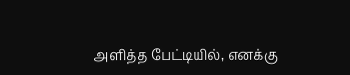அளித்த பேட்டியில், எனக்கு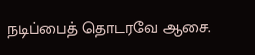நடிப்பைத் தொடரவே ஆசை.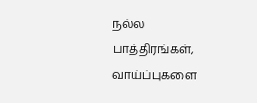நல்ல பாத்திரங்கள், வாய்ப்புகளை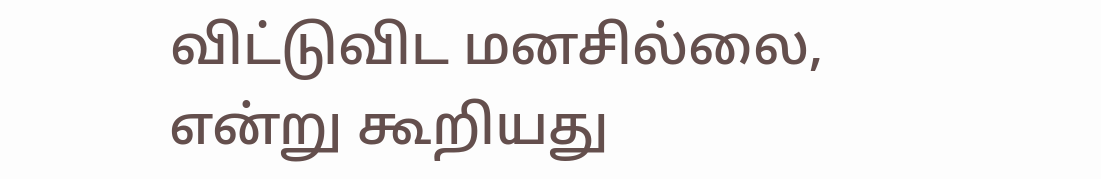விட்டுவிட மனசில்லை, என்று கூறியது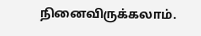நினைவிருக்கலாம்.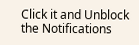Click it and Unblock the Notifications